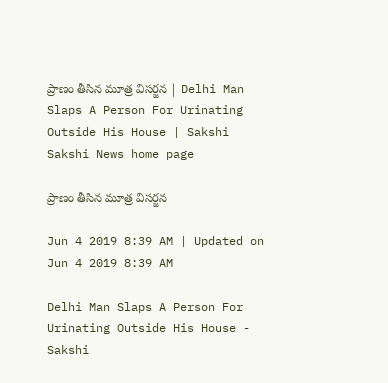ప్రాణం తీసిన మూత్ర విసర్జన | Delhi Man Slaps A Person For Urinating Outside His House | Sakshi
Sakshi News home page

ప్రాణం తీసిన మూత్ర విసర్జన

Jun 4 2019 8:39 AM | Updated on Jun 4 2019 8:39 AM

Delhi Man Slaps A Person For Urinating Outside His House - Sakshi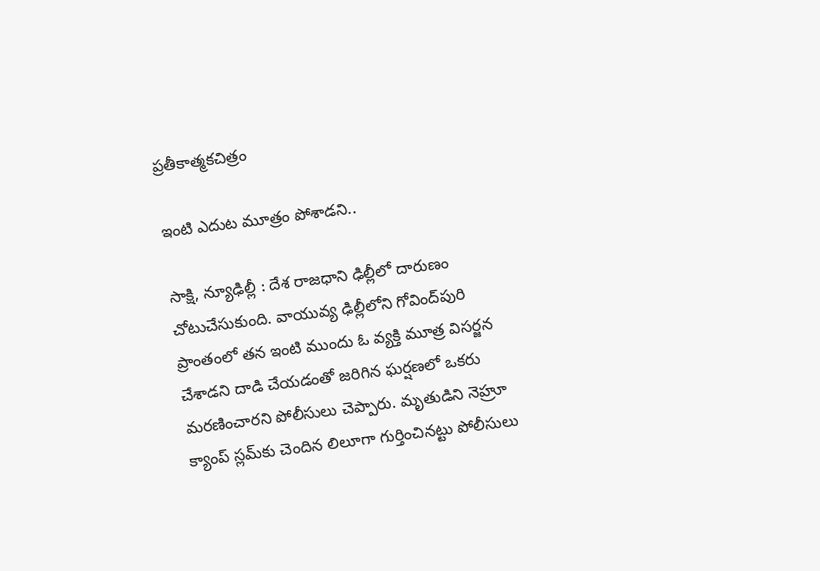ప్రతీకాత్మకచిత్రం

ఇంటి ఎదుట మూత్రం పోశాడని..

సాక్షి, న్యూఢిల్లీ : దేశ రాజధాని ఢిల్లీలో దారుణం చోటుచేసుకుంది. వాయువ్య ఢిల్లీలోని గోవింద్‌పురి ప్రాంతంలో తన ఇంటి ముందు ఓ వ్యక్తి మూత్ర విసర్జన చేశాడని దాడి చేయడంతో జరిగిన ఘర్షణలో ఒకరు మరణించారని పోలీసులు చెప్పారు. మృతుడిని నెహ్రూ క్యాంప్‌ స్లమ్‌కు చెందిన లిలూగా గుర్తించినట్టు పోలీసులు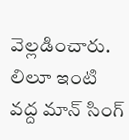వెల్లడించారు. లిలూ ఇంటి వద్ద మాన్‌ సింగ్‌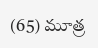(65) మూత్ర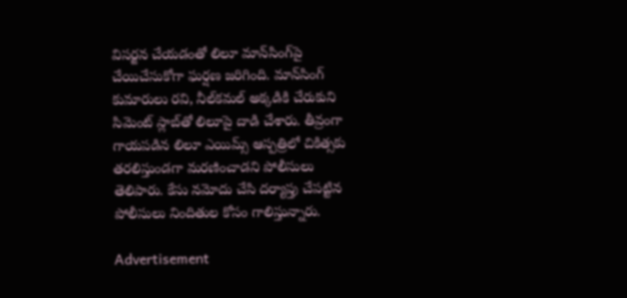విసర్జన చేయడంతో లిలూ మాన్‌సింగ్‌పై చేయిచేసుకోగా ఘర్షణ జరిగింది. మాన్‌సింగ్‌ కుమారులు రవి, నీల్‌కమల్‌ అక్కడికి చేరుకుని సిమెంట్‌ స్లాబ్‌తో లిలూపై దాడి చేశారు. తీవ్రంగా గాయపడిన లిలూ ఎయిమ్స్‌ ఆస్పత్రిలో చికిత్సకు తరలిస్తుండగా మరణించాడని పోలీసులు తెలిపారు. కేసు నమోదు చేసి దర్యాప్తు చేపట్టిన పోలీసులు నిందితుల కోసం గాలిస్తున్నారు.

Advertisement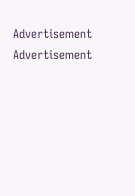Advertisement
Advertisement